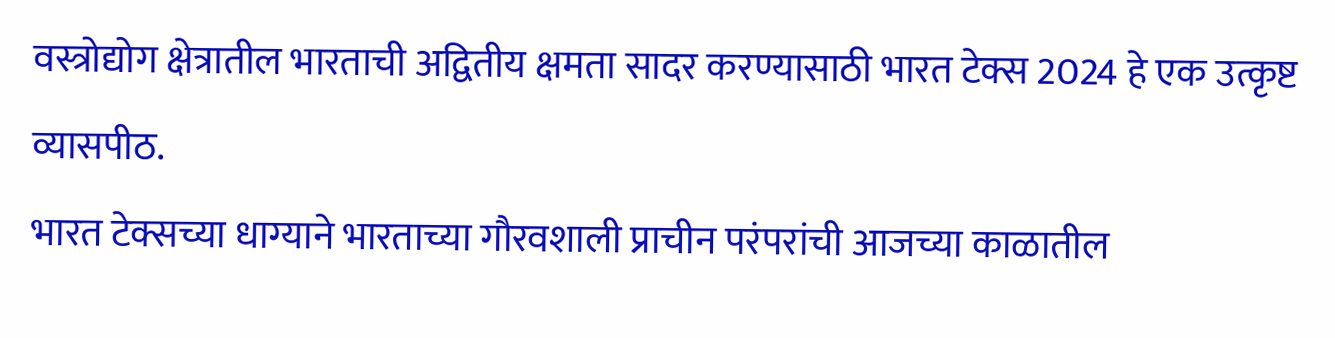वस्त्रोद्योग क्षेत्रातील भारताची अद्वितीय क्षमता सादर करण्यासाठी भारत टेक्स 2024 हे एक उत्कृष्ट व्यासपीठ.
भारत टेक्सच्या धाग्याने भारताच्या गौरवशाली प्राचीन परंपरांची आजच्या काळातील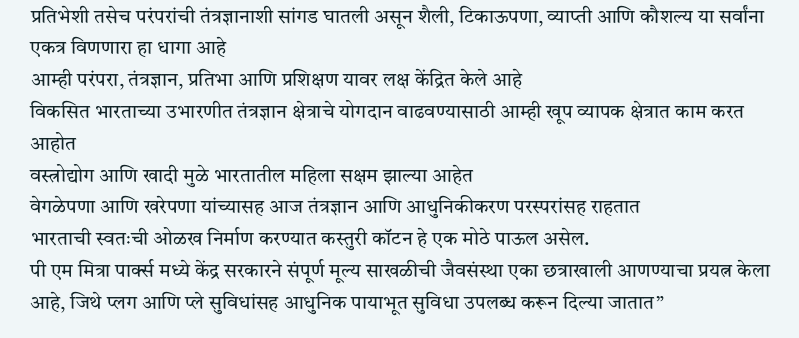प्रतिभेशी तसेच परंपरांची तंत्रज्ञानाशी सांगड घातली असून शैली, टिकाऊपणा, व्याप्ती आणि कौशल्य या सर्वांना एकत्र विणणारा हा धागा आहे
आम्ही परंपरा, तंत्रज्ञान, प्रतिभा आणि प्रशिक्षण यावर लक्ष केंद्रित केले आहे
विकसित भारताच्या उभारणीत तंत्रज्ञान क्षेत्राचे योगदान वाढवण्यासाठी आम्ही खूप व्यापक क्षेत्रात काम करत आहोत
वस्त्रोद्योग आणि खादी मुळे भारतातील महिला सक्षम झाल्या आहेत
वेगळेपणा आणि खरेपणा यांच्यासह आज तंत्रज्ञान आणि आधुनिकीकरण परस्परांसह राहतात
भारताची स्वतःची ओळख निर्माण करण्यात कस्तुरी कॉटन हे एक मोठे पाऊल असेल.
पी एम मित्रा पार्क्स मध्ये केंद्र सरकारने संपूर्ण मूल्य साखळीची जैवसंस्था एका छत्राखाली आणण्याचा प्रयत्न केला आहे, जिथे प्लग आणि प्ले सुविधांसह आधुनिक पायाभूत सुविधा उपलब्ध करून दिल्या जातात”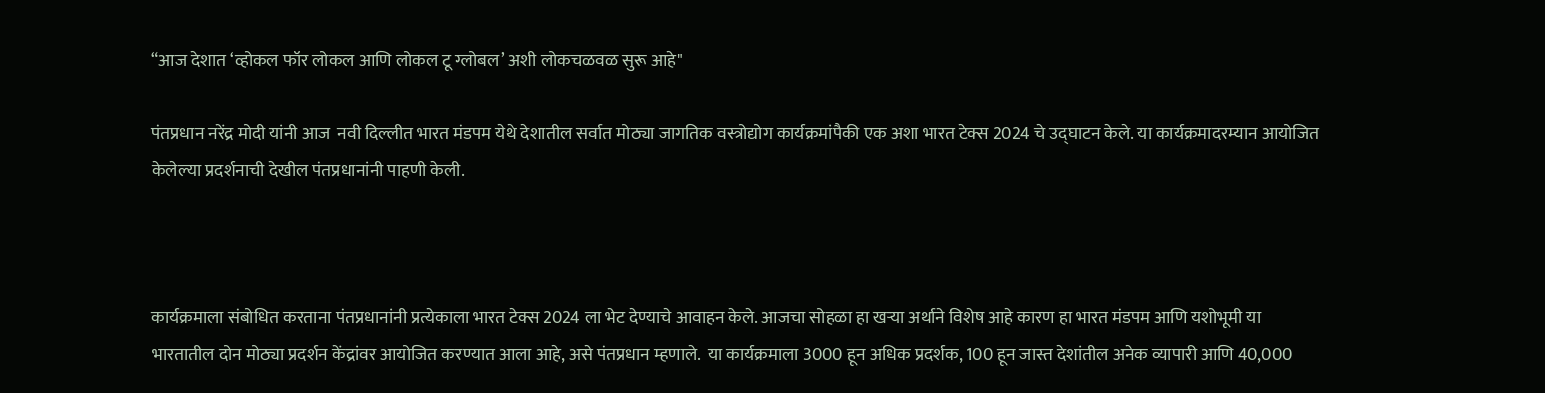“आज देशात ‘व्होकल फॉर लोकल आणि लोकल टू ग्लोबल’ अशी लोकचळवळ सुरू आहे"

पंतप्रधान नरेंद्र मोदी यांनी आज  नवी दिल्लीत भारत मंडपम येथे देशातील सर्वात मोठ्या जागतिक वस्त्रोद्योग कार्यक्रमांपैकी एक अशा भारत टेक्स 2024 चे उद्घाटन केले. या कार्यक्रमादरम्यान आयोजित केलेल्या प्रदर्शनाची देखील पंतप्रधानांनी पाहणी केली.



कार्यक्रमाला संबोधित करताना पंतप्रधानांनी प्रत्येकाला भारत टेक्स 2024 ला भेट देण्याचे आवाहन केले. आजचा सोहळा हा खऱ्या अर्थाने विशेष आहे कारण हा भारत मंडपम आणि यशोभूमी या भारतातील दोन मोठ्या प्रदर्शन केंद्रांवर आयोजित करण्यात आला आहे, असे पंतप्रधान म्हणाले.  या कार्यक्रमाला 3000 हून अधिक प्रदर्शक, 100 हून जास्त देशांतील अनेक व्यापारी आणि 40,000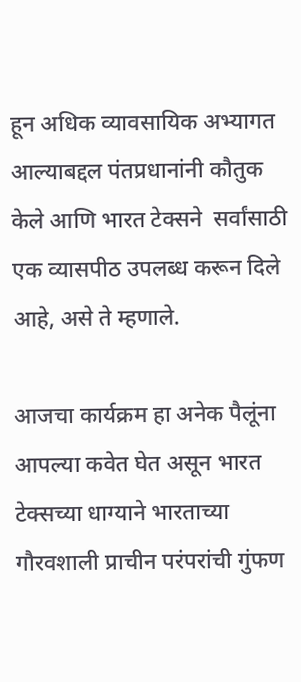हून अधिक व्यावसायिक अभ्यागत आल्याबद्दल पंतप्रधानांनी कौतुक केले आणि भारत टेक्सने  सर्वांसाठी एक व्यासपीठ उपलब्ध करून दिले आहे, असे ते म्हणाले.

आजचा कार्यक्रम हा अनेक पैलूंना आपल्या कवेत घेत असून भारत टेक्सच्या धाग्याने भारताच्या गौरवशाली प्राचीन परंपरांची गुंफण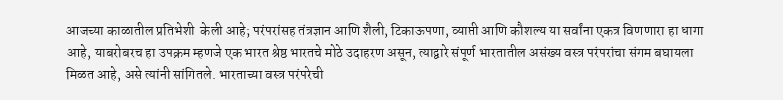आजच्या काळातील प्रतिभेशी  केली आहे; परंपरांसह तंत्रज्ञान आणि शैली, टिकाऊपणा, व्याप्ती आणि कौशल्य या सर्वांना एकत्र विणणारा हा धागा आहे, याबरोबरच हा उपक्रम म्हणजे एक भारत श्रेष्ठ भारतचे मोठे उदाहरण असून, त्याद्वारे संपूर्ण भारतातील असंख्य वस्त्र परंपरांचा संगम बघायला मिळत आहे, असे त्यांनी सांगितले. भारताच्या वस्त्र परंपरेची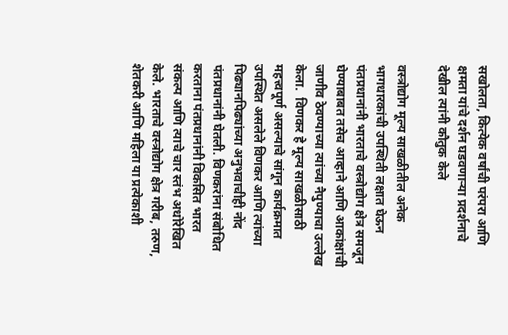सखोलता, कित्येक वर्षांची परंपरा आणि क्षमता यांचे दर्शन घडवणाऱ्या प्रदर्शनाचे देखील त्यांनी कौतुक केले

वस्त्रोद्योग मूल्य साखळीतील अनेक भागधारकांची उपस्थिती लक्षात घेऊन पंतप्रधानांनी भारताचे वस्त्रोद्योग क्षेत्र समजून घेण्याबाबत तसेच आव्हाने आणि आकांक्षांची जाणीव ठेवण्याच्या त्यांच्या नैपुण्याचा उल्लेख केला.  विणकर हे मूल्य साखळीसाठी महत्त्वपूर्ण असल्याचे सांगून कार्यक्रमात उपस्थित असलेले विणकर आणि त्यांच्या पिढ्यानपिढ्यांच्या अनुभवाचीही नोंद पंतप्रधानांनी घेतली. विणकरांना संबोधित करताना पंतप्रधानांनी विकसित भारत संकल्प आणि त्याचे चार स्तंभ अधोरेखित केले. भारताचे वस्त्रोद्योग क्षेत्र गरीब, तरुण, शेतकरी आणि महिला या प्रत्येकाशी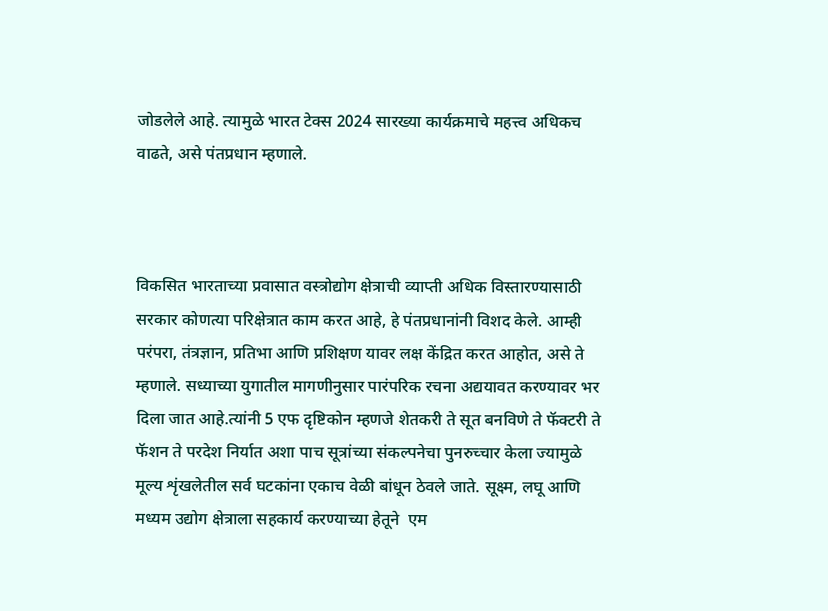जोडलेले आहे. त्यामुळे भारत टेक्स 2024 सारख्या कार्यक्रमाचे महत्त्व अधिकच वाढते, असे पंतप्रधान म्हणाले.



विकसित भारताच्या प्रवासात वस्त्रोद्योग क्षेत्राची व्याप्ती अधिक विस्तारण्यासाठी सरकार कोणत्या परिक्षेत्रात काम करत आहे, हे पंतप्रधानांनी विशद केले. आम्ही परंपरा, तंत्रज्ञान, प्रतिभा आणि प्रशिक्षण यावर लक्ष केंद्रित करत आहोत, असे ते म्हणाले. सध्याच्या युगातील मागणीनुसार पारंपरिक रचना अद्ययावत करण्यावर भर दिला जात आहे.त्यांनी 5 एफ दृष्टिकोन म्हणजे शेतकरी ते सूत बनविणे ते फॅक्टरी ते फॅशन ते परदेश निर्यात अशा पाच सूत्रांच्या संकल्पनेचा पुनरुच्चार केला ज्यामुळे मूल्य शृंखलेतील सर्व घटकांना एकाच वेळी बांधून ठेवले जाते. सूक्ष्म, लघू आणि मध्यम उद्योग क्षेत्राला सहकार्य करण्याच्या हेतूने  एम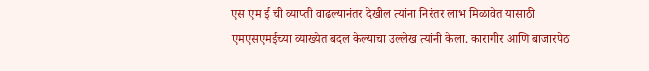एस एम ई ची व्याप्ती वाढल्यानंतर देखील त्यांना निरंतर लाभ मिळावेत यासाठी एमएसएमईच्या व्याख्येत बदल केल्याचा उल्लेख त्यांनी केला. कारागीर आणि बाजारपेठ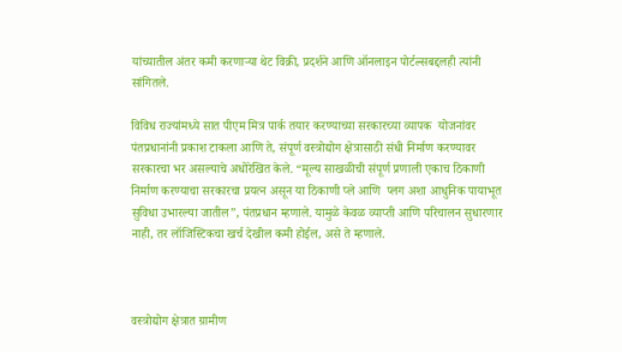यांच्यातील अंतर कमी करणाऱ्या थेट विक्री, प्रदर्शने आणि ऑनलाइन पोर्टल्सबद्दलही त्यांनी सांगितले.

विविध राज्यांमध्ये सात पीएम मित्र पार्क तयार करण्याच्या सरकारच्या व्यापक  योजनांवर पंतप्रधानांनी प्रकाश टाकला आणि ते, संपूर्ण वस्त्रोद्योग क्षेत्रासाठी संधी निर्माण करण्यावर सरकारचा भर असल्याचे अधोरेखित केले. “मूल्य साखळीची संपूर्ण प्रणाली एकाच ठिकाणी निर्माण करण्याचा सरकारचा प्रयत्न असून या ठिकाणी प्ले आणि  प्लग अशा आधुनिक पायाभूत सुविधा उभारल्या जातील”, पंतप्रधान म्हणाले. यामुळे केवळ व्याप्ती आणि परिचालन सुधारणार नाही, तर लॉजिस्टिकचा खर्च देखील कमी होईल, असे ते म्हणाले.



वस्त्रोद्योग क्षेत्रात ग्रामीण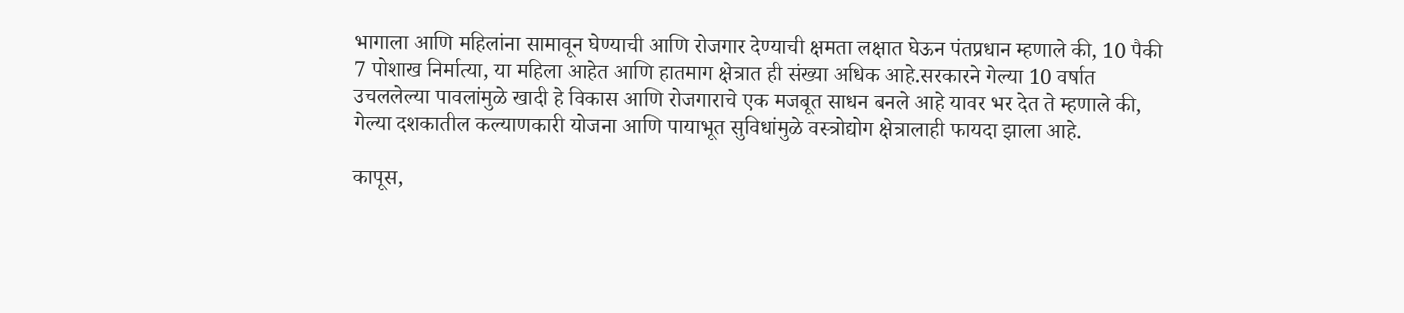भागाला आणि महिलांना सामावून घेण्याची आणि रोजगार देण्याची क्षमता लक्षात घेऊन पंतप्रधान म्हणाले की, 10 पैकी 7 पोशाख निर्मात्या, या महिला आहेत आणि हातमाग क्षेत्रात ही संख्या अधिक आहे.सरकारने गेल्या 10 वर्षात उचललेल्या पावलांमुळे खादी हे विकास आणि रोजगाराचे एक मजबूत साधन बनले आहे यावर भर देत ते म्हणाले की, गेल्या दशकातील कल्याणकारी योजना आणि पायाभूत सुविधांमुळे वस्त्रोद्योग क्षेत्रालाही फायदा झाला आहे.

कापूस,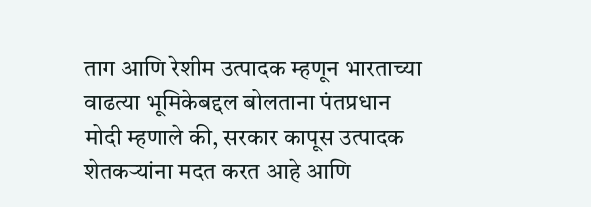ताग आणि रेशीम उत्पादक म्हणून भारताच्या वाढत्या भूमिकेबद्दल बोलताना पंतप्रधान मोदी म्हणाले की, सरकार कापूस उत्पादक शेतकऱ्यांना मदत करत आहे आणि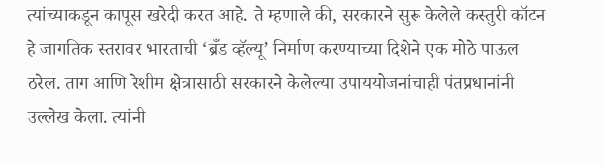त्यांच्याकडून कापूस खरेदी करत आहे. ते म्हणाले की, सरकारने सुरू केलेले कस्तुरी कॉटन हे जागतिक स्तरावर भारताची ‘ब्रँड व्हॅल्यू’ निर्माण करण्याच्या दिशेने एक मोठे पाऊल ठरेल. ताग आणि रेशीम क्षेत्रासाठी सरकारने केलेल्या उपाययोजनांचाही पंतप्रधानांनी उल्लेख केला. त्यांनी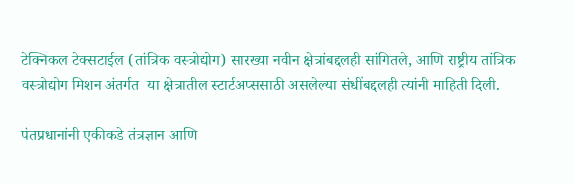टेक्निकल टेक्सटाईल (तांत्रिक वस्त्रोद्योग) सारख्या नवीन क्षेत्रांबद्दलही सांगितले, आणि राष्ट्रीय तांत्रिक वस्त्रोद्योग मिशन अंतर्गत  या क्षेत्रातील स्टार्टअप्ससाठी असलेल्या संधींबद्दलही त्यांनी माहिती दिली.

पंतप्रधानांनी एकीकडे तंत्रज्ञान आणि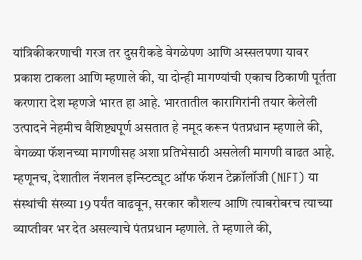यांत्रिकीकरणाची गरज तर दुसरीकडे वेगळेपण आणि अस्सलपणा यावर प्रकाश टाकला आणि म्हणाले की, या दोन्ही मागण्यांची एकाच ठिकाणी पूर्तता करणारा देश म्हणजे भारत हा आहे. भारतातील कारागिरांनी तयार केलेली उत्पादने नेहमीच वैशिष्ट्यपूर्ण असतात हे नमूद करून पंतप्रधान म्हणाले की, वेगळ्या फॅशनच्या मागणीसह अशा प्रतिभेसाठी असलेली मागणी वाढत आहे. म्हणूनच, देशातील नॅशनल इन्स्टिट्यूट ऑफ फॅशन टेक्नॉलॉजी (NIFT) या संस्थांची संख्या 19 पर्यंत वाढवून, सरकार कौशल्य आणि त्याबरोबरच त्याच्या व्याप्तीवर भर देत असल्याचे पंतप्रधान म्हणाले. ते म्हणाले की,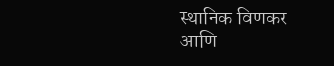स्थानिक विणकर आणि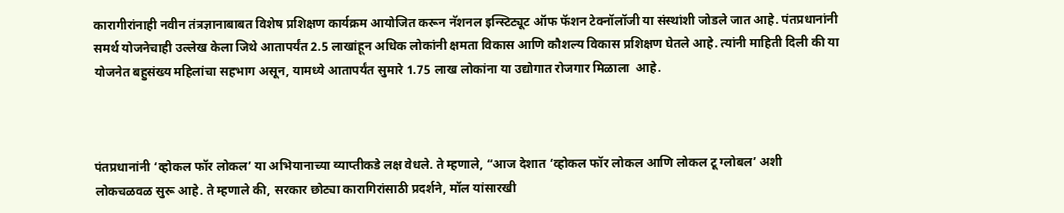कारागीरांनाही नवीन तंत्रज्ञानाबाबत विशेष प्रशिक्षण कार्यक्रम आयोजित करून नॅशनल इन्स्टिट्यूट ऑफ फॅशन टेक्नॉलॉजी या संस्थांशी जोडले जात आहे. पंतप्रधानांनी समर्थ योजनेचाही उल्लेख केला जिथे आतापर्यंत 2.5 लाखांहून अधिक लोकांनी क्षमता विकास आणि कौशल्य विकास प्रशिक्षण घेतले आहे. त्यांनी माहिती दिली की या योजनेत बहुसंख्य महिलांचा सहभाग असून, यामध्ये आतापर्यंत सुमारे 1.75 लाख लोकांना या उद्योगात रोजगार मिळाला  आहे.



पंतप्रधानांनी ‘व्होकल फॉर लोकल’ या अभियानाच्या व्याप्तीकडे लक्ष वेधले. ते म्हणाले, “आज देशात ‘व्होकल फॉर लोकल आणि लोकल टू ग्लोबल’ अशी लोकचळवळ सुरू आहे. ते म्हणाले की, सरकार छोट्या कारागिरांसाठी प्रदर्शने, मॉल यांसारखी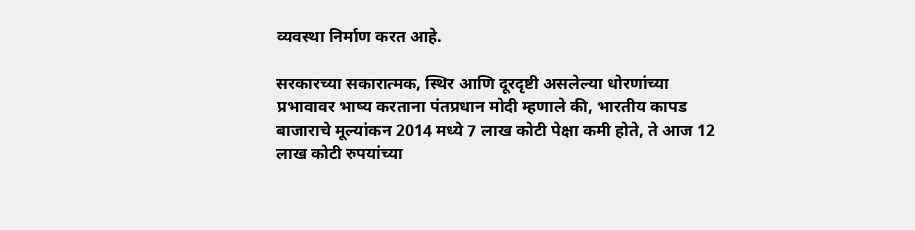व्यवस्था निर्माण करत आहे.

सरकारच्या सकारात्मक, स्थिर आणि दूरदृष्टी असलेल्या धोरणांच्या प्रभावावर भाष्य करताना पंतप्रधान मोदी म्हणाले की, भारतीय कापड बाजाराचे मूल्यांकन 2014 मध्ये 7 लाख कोटी पेक्षा कमी होते, ते आज 12 लाख कोटी रुपयांच्या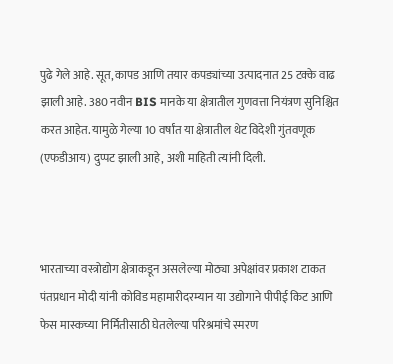पुढे गेले आहे. सूत, कापड आणि तयार कपड्यांच्या उत्पादनात 25 टक्के वाढ झाली आहे. 380 नवीन BIS मानके या क्षेत्रातील गुणवत्ता नियंत्रण सुनिश्चित करत आहेत. यामुळे गेल्या 10 वर्षांत या क्षेत्रातील थेट विदेशी गुंतवणूक (एफडीआय) दुप्पट झाली आहे, अशी माहिती त्यांनी दिली.



भारताच्या वस्त्रोद्योग क्षेत्राकडून असलेल्या मोठ्या अपेक्षांवर प्रकाश टाकत पंतप्रधान मोदी यांनी कोविड महामारीदरम्यान या उद्योगाने पीपीई किट आणि फेस मास्कच्या निर्मितीसाठी घेतलेल्या परिश्रमांचे स्मरण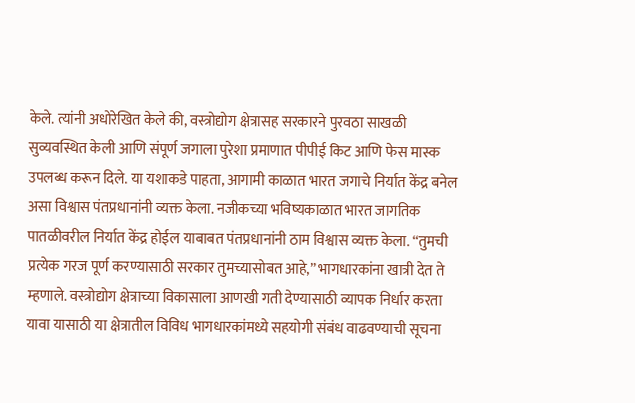केले. त्यांनी अधोरेखित केले की, वस्त्रोद्योग क्षेत्रासह सरकारने पुरवठा साखळी सुव्यवस्थित केली आणि संपूर्ण जगाला पुरेशा प्रमाणात पीपीई किट आणि फेस मास्क उपलब्ध करून दिले. या यशाकडे पाहता, आगामी काळात भारत जगाचे निर्यात केंद्र बनेल असा विश्वास पंतप्रधानांनी व्यक्त केला. नजीकच्या भविष्यकाळात भारत जागतिक पातळीवरील निर्यात केंद्र होईल याबाबत पंतप्रधानांनी ठाम विश्वास व्यक्त केला. “तुमची प्रत्येक गरज पूर्ण करण्यासाठी सरकार तुमच्यासोबत आहे,” भागधारकांना खात्री देत ते म्हणाले. वस्त्रोद्योग क्षेत्राच्या विकासाला आणखी गती देण्यासाठी व्यापक निर्धार करता यावा यासाठी या क्षेत्रातील विविध भागधारकांमध्ये सहयोगी संबंध वाढवण्याची सूचना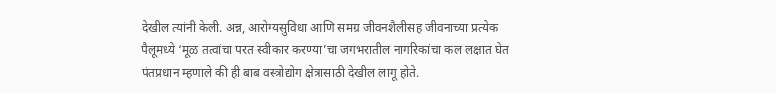देखील त्यांनी केली. अन्न, आरोग्यसुविधा आणि समग्र जीवनशैलीसह जीवनाच्या प्रत्येक पैलूमध्ये ‘मूळ तत्वांचा परत स्वीकार करण्या’चा जगभरातील नागरिकांचा कल लक्षात घेत पंतप्रधान म्हणाले की ही बाब वस्त्रोद्योग क्षेत्रासाठी देखील लागू होते.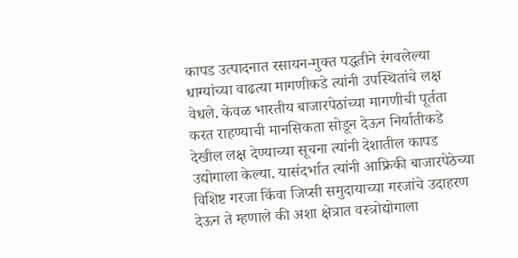कापड उत्पादनात रसायन-मुक्त पद्धतीने रंगवलेल्या धाग्यांच्या वाढत्या मागणीकडे त्यांनी उपस्थितांचे लक्ष वेधले. केवळ भारतीय बाजारपेठांच्या मागणीची पूर्तता करत राहण्याची मानसिकता सोडून देऊन निर्यातीकडे देखील लक्ष देण्याच्या सूचना त्यांनी देशातील कापड उद्योगाला केल्या. यासंदर्भात त्यांनी आफ्रिकी बाजारपेठेच्या विशिष्ट गरजा किंवा जिप्सी समुदायाच्या गरजांचे उदाहरण देऊन ते म्हणाले की अशा क्षेत्रात वस्त्रोद्योगाला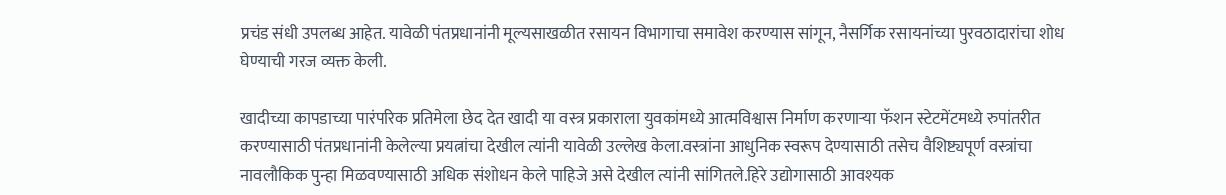प्रचंड संधी उपलब्ध आहेत. यावेळी पंतप्रधानांनी मूल्यसाखळीत रसायन विभागाचा समावेश करण्यास सांगून, नैसर्गिक रसायनांच्या पुरवठादारांचा शोध घेण्याची गरज व्यक्त केली.

खादीच्या कापडाच्या पारंपरिक प्रतिमेला छेद देत खादी या वस्त्र प्रकाराला युवकांमध्ये आत्मविश्वास निर्माण करणाऱ्या फॅशन स्टेटमेंटमध्ये रुपांतरीत करण्यासाठी पंतप्रधानांनी केलेल्या प्रयत्नांचा देखील त्यांनी यावेळी उल्लेख केला.वस्त्रांना आधुनिक स्वरूप देण्यासाठी तसेच वैशिष्ट्यपूर्ण वस्त्रांचा नावलौकिक पुन्हा मिळवण्यासाठी अधिक संशोधन केले पाहिजे असे देखील त्यांनी सांगितले.हिरे उद्योगासाठी आवश्यक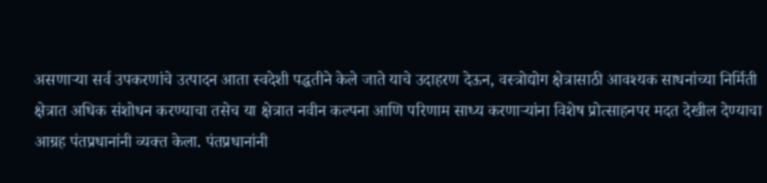असणाऱ्या सर्व उपकरणांचे उत्पादन आता स्वदेशी पद्धतीने केले जाते याचे उदाहरण देऊन, वस्त्रोद्योग क्षेत्रासाठी आवश्यक साधनांच्या निर्मिती क्षेत्रात अधिक संशोधन करण्याचा तसेच या क्षेत्रात नवीन कल्पना आणि परिणाम साध्य करणाऱ्यांना विशेष प्रोत्साहनपर मदत देखील देण्याचा आग्रह पंतप्रधानांनी व्यक्त केला. पंतप्रधानांनी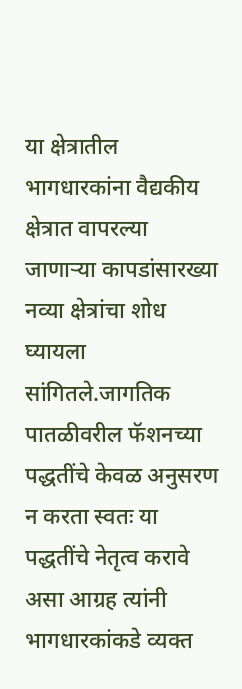या क्षेत्रातील भागधारकांना वैद्यकीय क्षेत्रात वापरल्या जाणाऱ्या कापडांसारख्या नव्या क्षेत्रांचा शोध घ्यायला सांगितले.जागतिक पातळीवरील फॅशनच्या पद्धतींचे केवळ अनुसरण न करता स्वतः या पद्धतींचे नेतृत्व करावे असा आग्रह त्यांनी भागधारकांकडे व्यक्त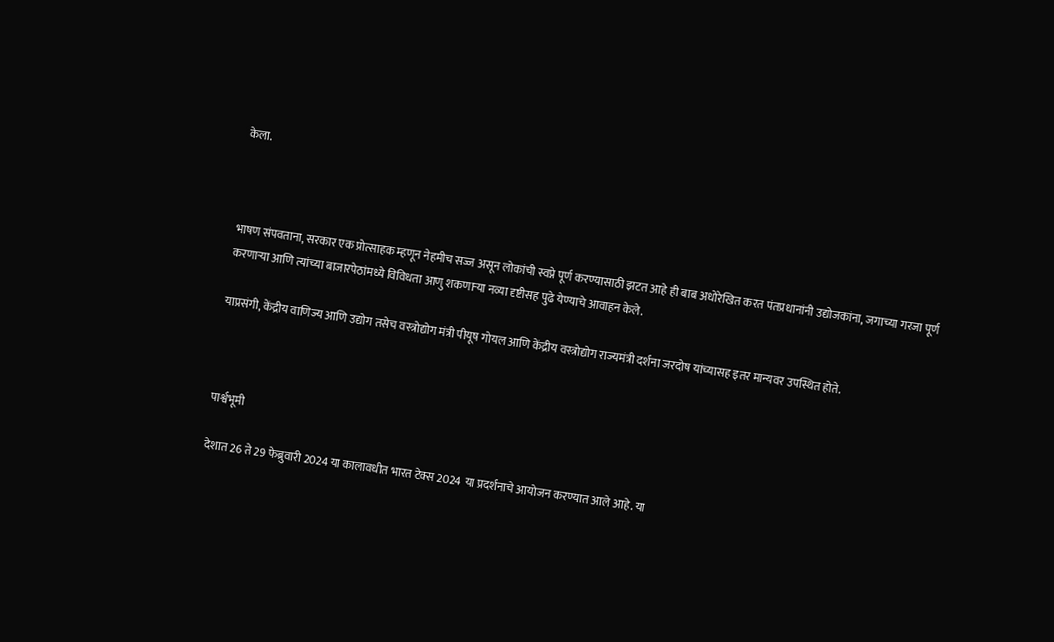केला.



भाषण संपवताना, सरकार एक प्रोत्साहक म्हणून नेहमीच सज्ज असून लोकांची स्वप्ने पूर्ण करण्यासाठी झटत आहे ही बाब अधोरेखित करत पंतप्रधानांनी उद्योजकांना, जगाच्या गरजा पूर्ण करणाऱ्या आणि त्यांच्या बाजारपेठांमध्ये विविधता आणु शकणाऱ्या नव्या दृष्टीसह पुढे येण्याचे आवाहन केले.

याप्रसंगी, केंद्रीय वाणिज्य आणि उद्योग तसेच वस्त्रोद्योग मंत्री पीयूष गोयल आणि केंद्रीय वस्त्रोद्योग राज्यमंत्री दर्शना जरदोष यांच्यासह इतर मान्यवर उपस्थित होते.



पार्श्वभूमी

देशात 26 ते 29 फेब्रुवारी 2024 या कालावधीत भारत टेक्स 2024 या प्रदर्शनाचे आयोजन करण्यात आले आहे. या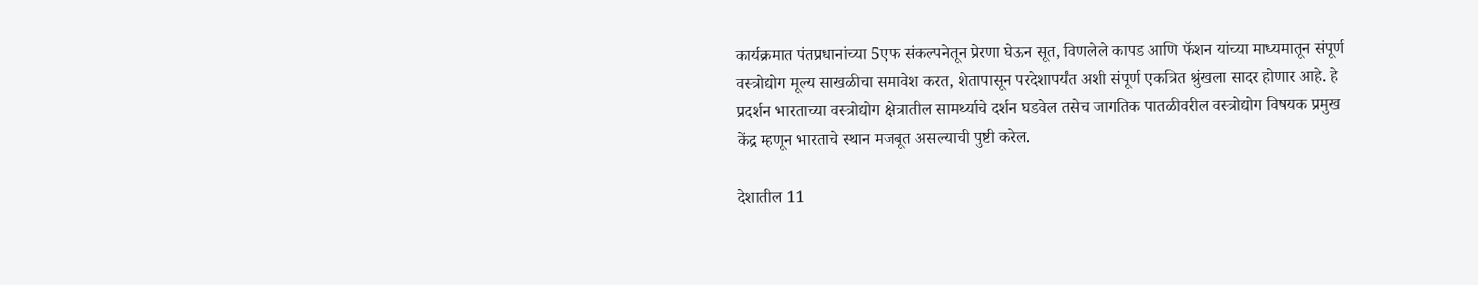कार्यक्रमात पंतप्रधानांच्या 5एफ संकल्पनेतून प्रेरणा घेऊन सूत, विणलेले कापड आणि फॅशन यांच्या माध्यमातून संपूर्ण वस्त्रोद्योग मूल्य साखळीचा समावेश करत, शेतापासून परदेशापर्यंत अशी संपूर्ण एकत्रित श्रुंखला सादर होणार आहे. हे प्रदर्शन भारताच्या वस्त्रोद्योग क्षेत्रातील सामर्थ्याचे दर्शन घडवेल तसेच जागतिक पातळीवरील वस्त्रोद्योग विषयक प्रमुख केंद्र म्हणून भारताचे स्थान मजबूत असल्याची पुष्टी करेल.

देशातील 11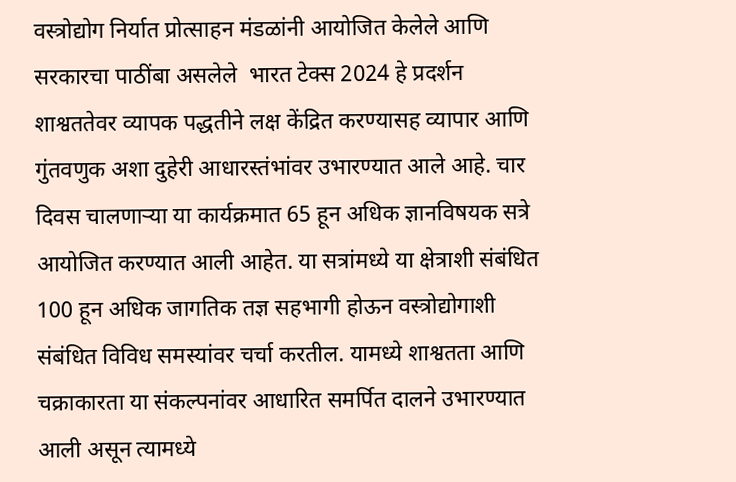वस्त्रोद्योग निर्यात प्रोत्साहन मंडळांनी आयोजित केलेले आणि सरकारचा पाठींबा असलेले  भारत टेक्स 2024 हे प्रदर्शन शाश्वततेवर व्यापक पद्धतीने लक्ष केंद्रित करण्यासह व्यापार आणि गुंतवणुक अशा दुहेरी आधारस्तंभांवर उभारण्यात आले आहे. चार दिवस चालणाऱ्या या कार्यक्रमात 65 हून अधिक ज्ञानविषयक सत्रे आयोजित करण्यात आली आहेत. या सत्रांमध्ये या क्षेत्राशी संबंधित 100 हून अधिक जागतिक तज्ञ सहभागी होऊन वस्त्रोद्योगाशी संबंधित विविध समस्यांवर चर्चा करतील. यामध्ये शाश्वतता आणि चक्राकारता या संकल्पनांवर आधारित समर्पित दालने उभारण्यात आली असून त्यामध्ये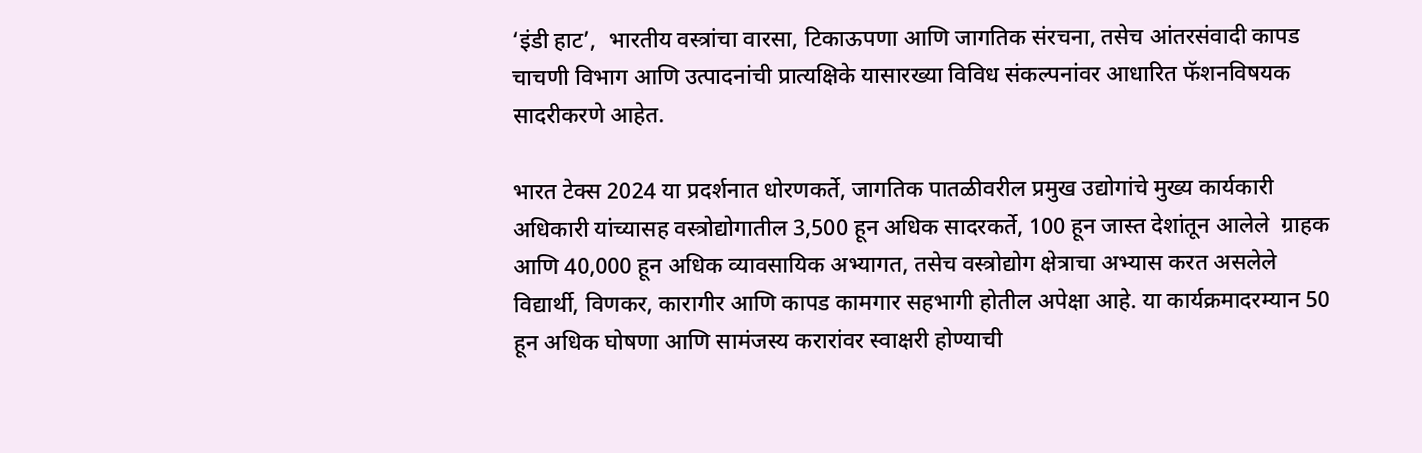‘इंडी हाट’,  भारतीय वस्त्रांचा वारसा, टिकाऊपणा आणि जागतिक संरचना, तसेच आंतरसंवादी कापड चाचणी विभाग आणि उत्पादनांची प्रात्यक्षिके यासारख्या विविध संकल्पनांवर आधारित फॅशनविषयक सादरीकरणे आहेत.

भारत टेक्स 2024 या प्रदर्शनात धोरणकर्ते, जागतिक पातळीवरील प्रमुख उद्योगांचे मुख्य कार्यकारी अधिकारी यांच्यासह वस्त्रोद्योगातील 3,500 हून अधिक सादरकर्ते, 100 हून जास्त देशांतून आलेले  ग्राहक आणि 40,000 हून अधिक व्यावसायिक अभ्यागत, तसेच वस्त्रोद्योग क्षेत्राचा अभ्यास करत असलेले विद्यार्थी, विणकर, कारागीर आणि कापड कामगार सहभागी होतील अपेक्षा आहे. या कार्यक्रमादरम्यान 50 हून अधिक घोषणा आणि सामंजस्य करारांवर स्वाक्षरी होण्याची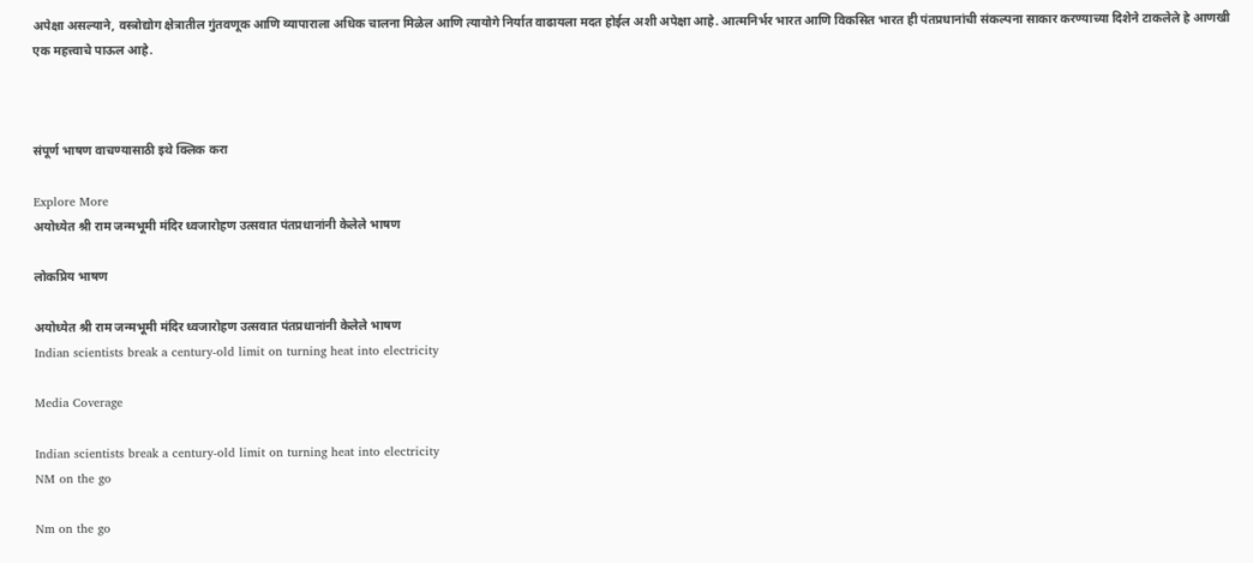अपेक्षा असल्याने, वस्त्रोद्योग क्षेत्रातील गुंतवणूक आणि व्यापाराला अधिक चालना मिळेल आणि त्यायोगे निर्यात वाढायला मदत होईल अशी अपेक्षा आहे. आत्मनिर्भर भारत आणि विकसित भारत ही पंतप्रधानांची संकल्पना साकार करण्याच्या दिशेने टाकलेले हे आणखी एक महत्त्वाचे पाऊल आहे.



संपूर्ण भाषण वाचण्यासाठी इथे क्लिक करा

Explore More
अयोध्येत श्री राम जन्मभूमी मंदिर ध्वजारोहण उत्सवात पंतप्रधानांनी केलेले भाषण

लोकप्रिय भाषण

अयोध्येत श्री राम जन्मभूमी मंदिर ध्वजारोहण उत्सवात पंतप्रधानांनी केलेले भाषण
Indian scientists break a century-old limit on turning heat into electricity

Media Coverage

Indian scientists break a century-old limit on turning heat into electricity
NM on the go

Nm on the go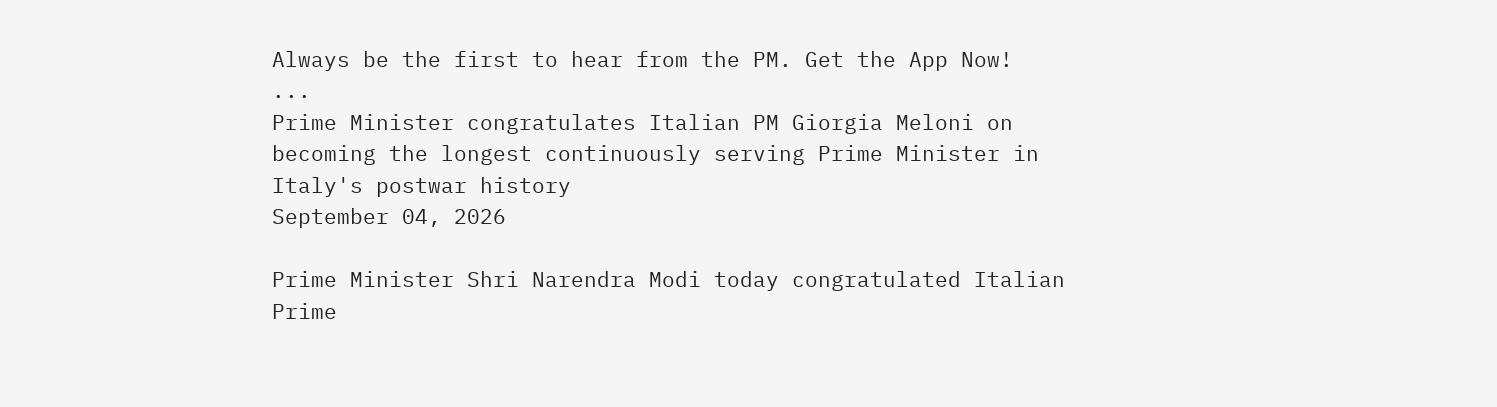Always be the first to hear from the PM. Get the App Now!
...
Prime Minister congratulates Italian PM Giorgia Meloni on becoming the longest continuously serving Prime Minister in Italy's postwar history
September 04, 2026

Prime Minister Shri Narendra Modi today congratulated Italian Prime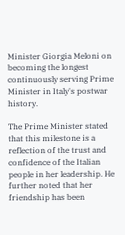Minister Giorgia Meloni on becoming the longest continuously serving Prime Minister in Italy's postwar history.

The Prime Minister stated that this milestone is a reflection of the trust and confidence of the Italian people in her leadership. He further noted that her friendship has been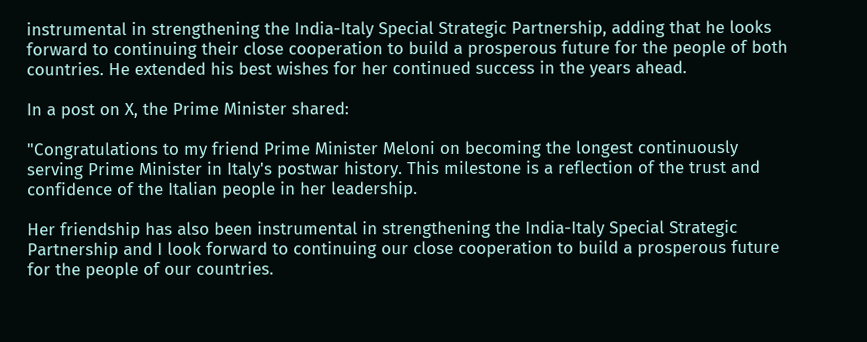instrumental in strengthening the India-Italy Special Strategic Partnership, adding that he looks forward to continuing their close cooperation to build a prosperous future for the people of both countries. He extended his best wishes for her continued success in the years ahead.

In a post on X, the Prime Minister shared:

"Congratulations to my friend Prime Minister Meloni on becoming the longest continuously serving Prime Minister in Italy's postwar history. This milestone is a reflection of the trust and confidence of the Italian people in her leadership.

Her friendship has also been instrumental in strengthening the India-Italy Special Strategic
Partnership and I look forward to continuing our close cooperation to build a prosperous future for the people of our countries.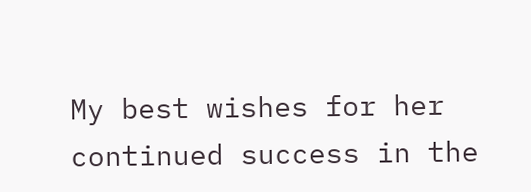My best wishes for her continued success in the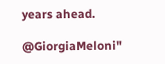years ahead.

@GiorgiaMeloni"